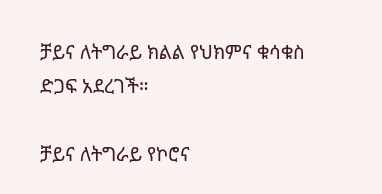ቻይና ለትግራይ ክልል የህክምና ቁሳቁስ ድጋፍ አደረገች።

ቻይና ለትግራይ የኮሮና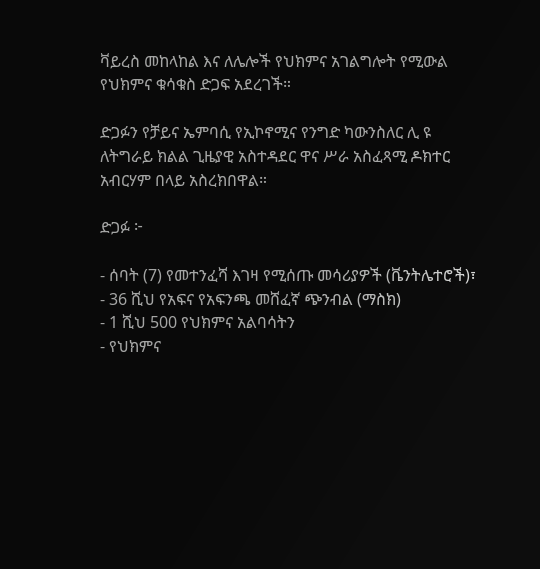ቫይረስ መከላከል እና ለሌሎች የህክምና አገልግሎት የሚውል የህክምና ቁሳቁስ ድጋፍ አደረገች።

ድጋፉን የቻይና ኤምባሲ የኢኮኖሚና የንግድ ካውንስለር ሊ ዩ ለትግራይ ክልል ጊዜያዊ አስተዳደር ዋና ሥራ አስፈጻሚ ዶክተር አብርሃም በላይ አስረክበዋል።

ድጋፉ ፦

- ሰባት (7) የመተንፈሻ እገዛ የሚሰጡ መሳሪያዎች (ቬንትሌተሮች)፣
- 36 ሺህ የአፍና የአፍንጫ መሸፈኛ ጭንብል (ማስክ)
- 1 ሺህ 500 የህክምና አልባሳትን
- የህክምና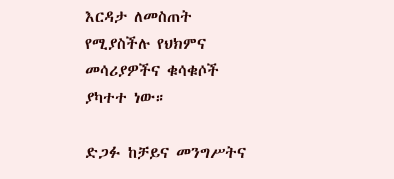እርዳታ ለመስጠት የሚያስችሉ የህክምና መሳሪያዎችና ቁሳቁሶች ያካተተ ነው።

ድጋፉ ከቻይና መንግሥትና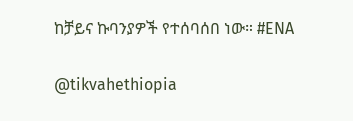ከቻይና ኩባንያዎች የተሰባሰበ ነው። #ENA

@tikvahethiopia